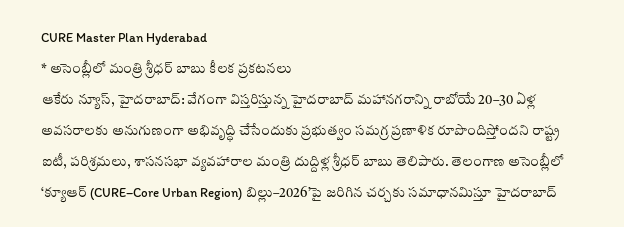CURE Master Plan Hyderabad
* అసెంబ్లీలో మంత్రి శ్రీధర్ బాబు కీలక ప్రకటనలు
ఆకేరు న్యూస్, హైదరాబాద్: వేగంగా విస్తరిస్తున్న హైదరాబాద్ మహానగరాన్ని రాబోయే 20–30 ఏళ్ల అవసరాలకు అనుగుణంగా అభివృద్ధి చేసేందుకు ప్రభుత్వం సమగ్ర ప్రణాళిక రూపొందిస్తోందని రాష్ట్ర ఐటీ, పరిశ్రమలు, శాసనసభా వ్యవహారాల మంత్రి దుద్దిళ్ల శ్రీధర్ బాబు తెలిపారు. తెలంగాణ అసెంబ్లీలో ‘క్యూఆర్ (CURE–Core Urban Region) బిల్లు–2026’పై జరిగిన చర్చకు సమాధానమిస్తూ హైదరాబాద్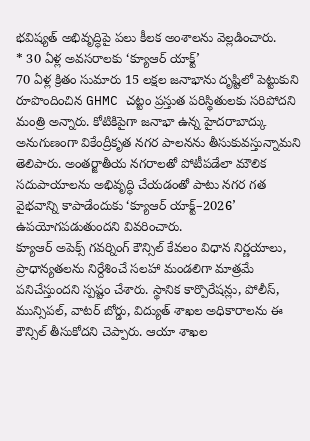భవిష్యత్ అభివృద్ధిపై పలు కీలక అంశాలను వెల్లడించారు.
* 30 ఏళ్ల అవసరాలకు ‘క్యూఆర్ యాక్ట్’
70 ఏళ్ల క్రితం సుమారు 15 లక్షల జనాభాను దృష్టిలో పెట్టుకుని రూపొందించిన GHMC చట్టం ప్రస్తుత పరిస్థితులకు సరిపోదని మంత్రి అన్నారు. కోటికిపైగా జనాభా ఉన్న హైదరాబాద్కు అనుగుణంగా వికేంద్రీకృత నగర పాలనను తీసుకువస్తున్నామని తెలిపారు. అంతర్జాతీయ నగరాలతో పోటీపడేలా మౌలిక సదుపాయాలను అభివృద్ధి చేయడంతో పాటు నగర గత వైభవాన్ని కాపాడేందుకు ‘క్యూఆర్ యాక్ట్–2026’ ఉపయోగపడుతుందని వివరించారు.
క్యూఆర్ అపెక్స్ గవర్నింగ్ కౌన్సిల్ కేవలం విధాన నిర్ణయాలు, ప్రాధాన్యతలను నిర్దేశించే సలహా మండలిగా మాత్రమే పనిచేస్తుందని స్పష్టం చేశారు. స్థానిక కార్పొరేషన్లు, పోలీస్, మున్సిపల్, వాటర్ బోర్డు, విద్యుత్ శాఖల అధికారాలను ఈ కౌన్సిల్ తీసుకోదని చెప్పారు. ఆయా శాఖల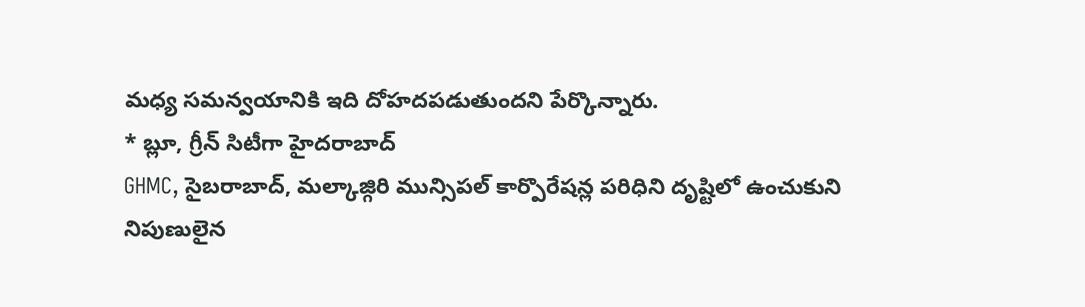మధ్య సమన్వయానికి ఇది దోహదపడుతుందని పేర్కొన్నారు.
* బ్లూ, గ్రీన్ సిటీగా హైదరాబాద్
GHMC, సైబరాబాద్, మల్కాజ్గిరి మున్సిపల్ కార్పొరేషన్ల పరిధిని దృష్టిలో ఉంచుకుని నిపుణులైన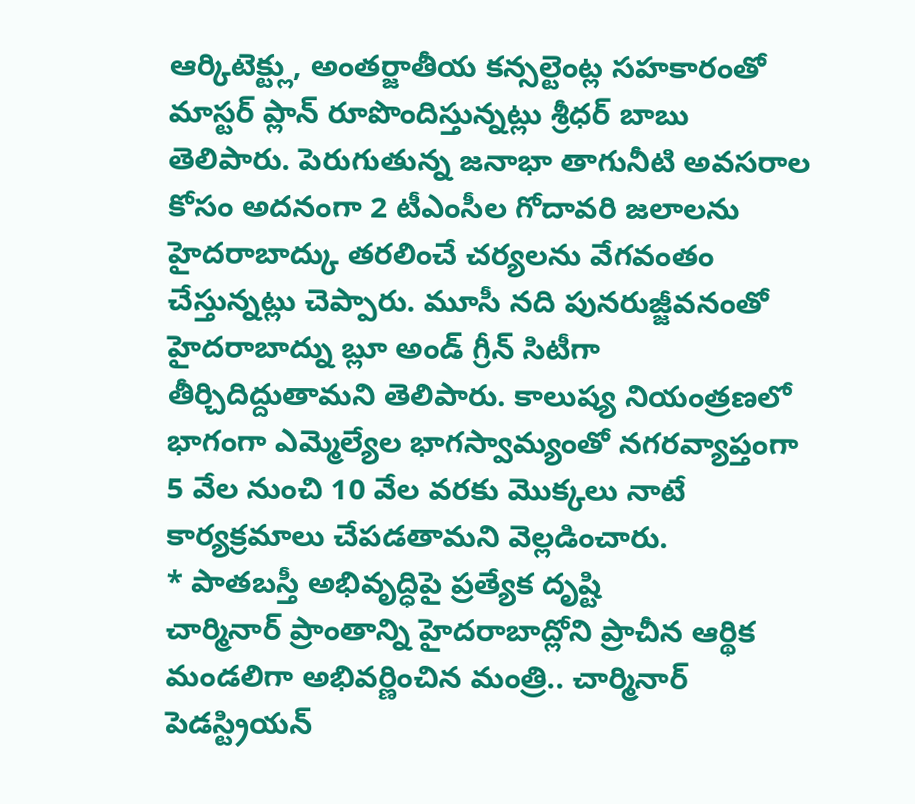ఆర్కిటెక్ట్లు, అంతర్జాతీయ కన్సల్టెంట్ల సహకారంతో మాస్టర్ ప్లాన్ రూపొందిస్తున్నట్లు శ్రీధర్ బాబు తెలిపారు. పెరుగుతున్న జనాభా తాగునీటి అవసరాల కోసం అదనంగా 2 టీఎంసీల గోదావరి జలాలను హైదరాబాద్కు తరలించే చర్యలను వేగవంతం చేస్తున్నట్లు చెప్పారు. మూసీ నది పునరుజ్జీవనంతో హైదరాబాద్ను బ్లూ అండ్ గ్రీన్ సిటీగా తీర్చిదిద్దుతామని తెలిపారు. కాలుష్య నియంత్రణలో భాగంగా ఎమ్మెల్యేల భాగస్వామ్యంతో నగరవ్యాప్తంగా 5 వేల నుంచి 10 వేల వరకు మొక్కలు నాటే కార్యక్రమాలు చేపడతామని వెల్లడించారు.
* పాతబస్తీ అభివృద్ధిపై ప్రత్యేక దృష్టి
చార్మినార్ ప్రాంతాన్ని హైదరాబాద్లోని ప్రాచీన ఆర్థిక మండలిగా అభివర్ణించిన మంత్రి.. చార్మినార్ పెడస్ట్రియన్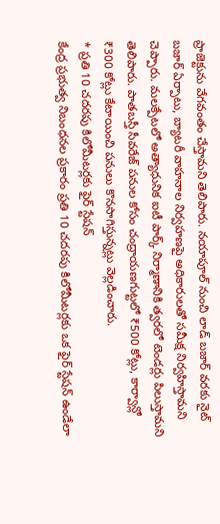ప్రాజెక్టును వేగవంతం చేస్తామని తెలిపారు. నయాపూల్ నుంచి లాడ్ బజార్ వరకు నైట్ బజార్ ఏర్పాటు, బ్యాటరీ వాహనాల నిర్వహణపై అధికారులతో సమీక్ష నిర్వహిస్తామని చెప్పారు. మలక్పేటలో అత్యాధునిక ఐటీ పార్క్ నిర్మాణానికి త్వరలో టెండర్లు పిలుస్తామని తెలిపారు. పాతబస్తీ సీవరేజ్ పనుల కోసం చంద్రాయణగుట్టలో ₹500 కోట్లు, కార్వాన్లో ₹300 కోట్లు కేటాయించి పనులు కొనసాగిస్తున్నట్లు వెల్లడించారు.
* ప్రతి 10 చదరపు కిలోమీటర్లకు ఫైర్ స్టేషన్
కేంద్ర ప్రభుత్వ నిబంధనల ప్రకారం ప్రతి 10 చదరపు కిలోమీటర్లకు ఒక ఫైర్ స్టేషన్ ఉండేలా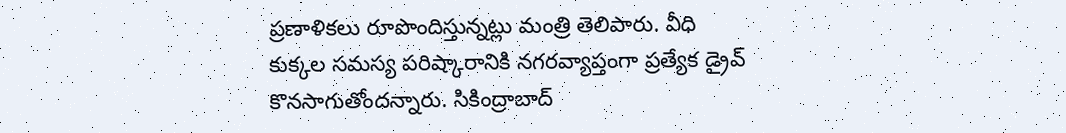ప్రణాళికలు రూపొందిస్తున్నట్లు మంత్రి తెలిపారు. వీధి కుక్కల సమస్య పరిష్కారానికి నగరవ్యాప్తంగా ప్రత్యేక డ్రైవ్ కొనసాగుతోందన్నారు. సికింద్రాబాద్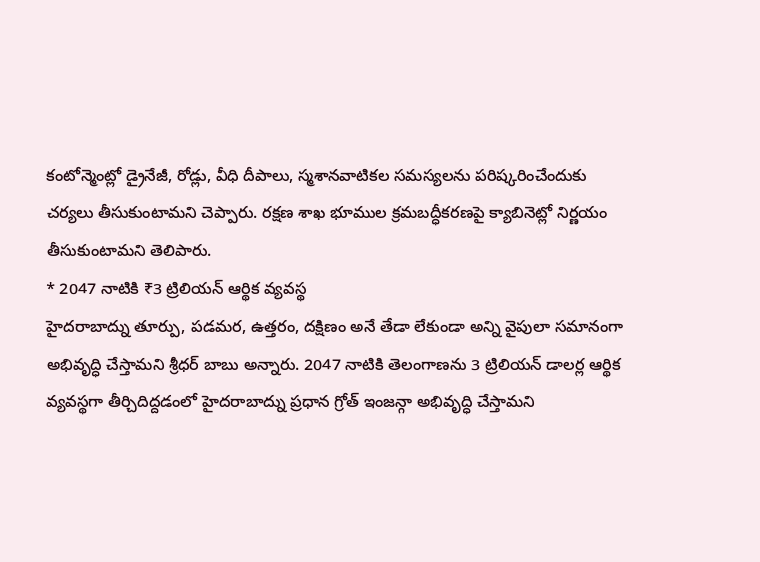కంటోన్మెంట్లో డ్రైనేజీ, రోడ్లు, వీధి దీపాలు, స్మశానవాటికల సమస్యలను పరిష్కరించేందుకు చర్యలు తీసుకుంటామని చెప్పారు. రక్షణ శాఖ భూముల క్రమబద్ధీకరణపై క్యాబినెట్లో నిర్ణయం తీసుకుంటామని తెలిపారు.
* 2047 నాటికి ₹3 ట్రిలియన్ ఆర్థిక వ్యవస్థ
హైదరాబాద్ను తూర్పు, పడమర, ఉత్తరం, దక్షిణం అనే తేడా లేకుండా అన్ని వైపులా సమానంగా అభివృద్ధి చేస్తామని శ్రీధర్ బాబు అన్నారు. 2047 నాటికి తెలంగాణను 3 ట్రిలియన్ డాలర్ల ఆర్థిక వ్యవస్థగా తీర్చిదిద్దడంలో హైదరాబాద్ను ప్రధాన గ్రోత్ ఇంజన్గా అభివృద్ధి చేస్తామని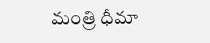మంత్రి ధీమా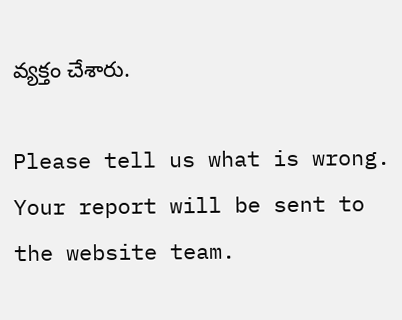వ్యక్తం చేశారు.

Please tell us what is wrong. Your report will be sent to the website team.